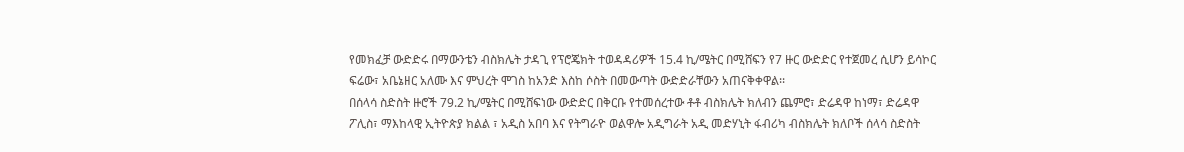የመክፈቻ ውድድሩ በማውንቴን ብስክሌት ታዳጊ የፕሮጄክት ተወዳዳሪዎች 15.4 ኪ/ሜትር በሚሸፍን የ7 ዙር ውድድር የተጀመረ ሲሆን ይሳኮር ፍሬው፣ አቤኔዘር አለሙ እና ምህረት ሞገስ ከአንድ እስከ ሶስት በመውጣት ውድድራቸውን አጠናቅቀዋል፡፡
በሰላሳ ስድስት ዙሮች 79.2 ኪ/ሜትር በሚሸፍነው ውድድር በቅርቡ የተመሰረተው ቶቶ ብስክሌት ክለብን ጨምሮ፣ ድሬዳዋ ከነማ፣ ድሬዳዋ ፖሊስ፣ ማእከላዊ ኢትዮጵያ ክልል ፣ አዲስ አበባ እና የትግራዮ ወልዋሎ አዲግራት አዲ መድሃኒት ፋብሪካ ብስክሌት ክለቦች ሰላሳ ስድስት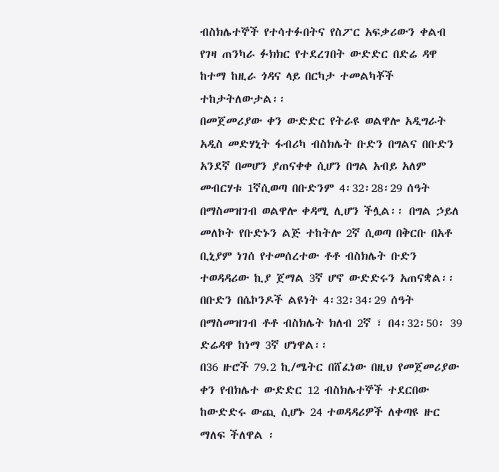ብስክሌተኞች የተሳተፉበትና የስፖር አፍቃሪውን ቀልብ የገዛ ጠንካራ ፉክክር የተደረገበት ውድድር በድሬ ዳዋ ከተማ ከዚራ ጎዳና ላይ በርካታ ተመልካቾች ተከታትለውታል፡፡
በመጀመሪያው ቀን ውድድር የትራዩ ወልዋሎ አዲግራት አዲስ መድሃኒት ፋብሪካ ብስክሌት ቡድን በግልና በቡድን አንደኛ በመሆን ያጠናቀቀ ሲሆን በግል አብይ አለም መብርሃቱ 1ኛሲወጣ በቡድንም 4፡32፡28፡29 ሰዓት በማስመዝገብ ወልዋሎ ቀዳሚ ሊሆን ችሏል፡፡ በግል ኃይለ መለኮት የቡድኑን ልጅ ተከትሎ 2ኛ ሲወጣ በቅርቡ በአቶ ቢኒያም ነገሰ የተመሰረተው ቶቶ ብስክሌት ቡድን ተወዳዳሪው ኪያ ጀማል 3ኛ ሆኖ ውድድሩን አጠናቋል፡፡
በቡድን በሴኮንዶች ልዩነት 4፡32፡34፡29 ሰዓት በማስመዝገብ ቶቶ ብስክሌት ክለብ 2ኛ ፣ በ4፡32፡50፡ 39 ድሬዳዋ ከነማ 3ኛ ሆነዋል፡፡
በ36 ዙሮች 79.2 ኪ/ሜትር በሸፈነው በዚህ የመጀመሪያው ቀን የብክሌተ ውድድር 12 ብስክሌተኞች ተደርበው ከውድድሩ ውጪ ሲሆኑ 24 ተወዳዳሪዎች ለቀጣዩ ዙር ማለፍ ችለዋል ፡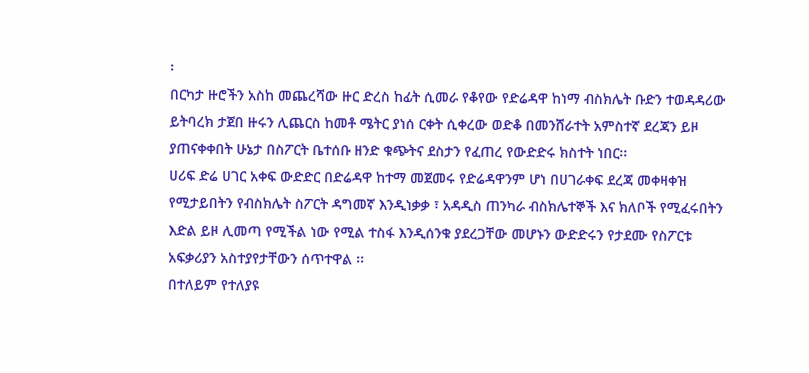፡
በርካታ ዙሮችን አስከ መጨረሻው ዙር ድረስ ከፊት ሲመራ የቆየው የድሬዳዋ ከነማ ብስክሌት ቡድን ተወዳዳሪው ይትባረክ ታጀበ ዙሩን ሊጨርስ ከመቶ ሜትር ያነሰ ርቀት ሲቀረው ወድቆ በመንሸራተት አምስተኛ ደረጃን ይዞ ያጠናቀቀበት ሁኔታ በስፖርት ቤተሰቡ ዘንድ ቁጭትና ደስታን የፈጠረ የውድድሩ ክስተት ነበር፡፡
ሀሪፍ ድሬ ሀገር አቀፍ ውድድር በድሬዳዋ ከተማ መጀመሩ የድሬዳዋንም ሆነ በሀገራቀፍ ደረጃ መቀዛቀዝ የሚታይበትን የብስክሌት ስፖርት ዳግመኛ እንዲነቃቃ ፣ አዳዲስ ጠንካራ ብስክሌተኞች እና ክለቦች የሚፈሩበትን እድል ይዞ ሊመጣ የሚችል ነው የሚል ተስፋ እንዲሰንቁ ያደረጋቸው መሆኑን ውድድሩን የታደሙ የስፖርቱ አፍቃሪያን አስተያየታቸውን ሰጥተዋል ፡፡
በተለይም የተለያዩ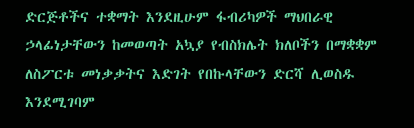ድርጅቶችና ተቋማት እንደዚሁም ፋብሪካዎች ማህበራዊ ኃላፊነታቸውን ከመወጣት አኳያ የብስክሌት ክለቦችን በማቋቋም ለስፖርቱ መነቃቃትና እድገት የበኩላቸውን ድርሻ ሊወስዱ እንደሚገባም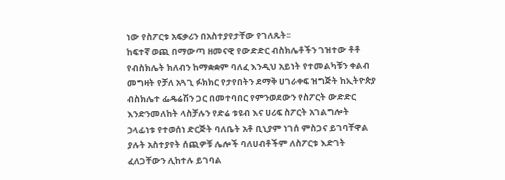ነው የስፖርቱ አፍቃሪን በአስተያየታቸው የገለጹት፡፡
ከፍተኛ ወጪ በማውጣ ዘመናዊ የውድድር ብስክሌቶችን ገዝተው ቶቶ የብስክሌት ክለብን ከማቋቋም ባለፈ እንዲህ አይነት የተመልካቹን ቀልብ መግዛት የቻለ አጓጊ ፉክክር የታየበትን ደማቅ ሀገራቀፍ ዝግጅት ከኢትዮጵያ ብስክሌተ ፌዴሬሽን ጋር በመተባበር የምንወደውን የስፖርት ውድድር እንድንመለከት ላስቻሉን የድሬ ቱዩብ እና ሀሪፍ ስፖርት አገልግሎት ኃላፊነቱ የተወሰነ ድርጅት ባለቤት አቶ ቢኒያም ነገሰ ምስጋና ይገባቸዋል ያሉት አስተያየት ሰጪዎቹ ሌሎች ባለሀብቶችም ለስፖርቱ እድገት ፈለጋቸውን ሊከተሉ ይገባል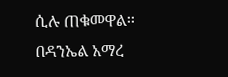ሲሉ ጠቁመዋል፡፡
በዳንኤል አማረ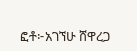ፎቶ፦አገኘሁ ሸዋረጋ